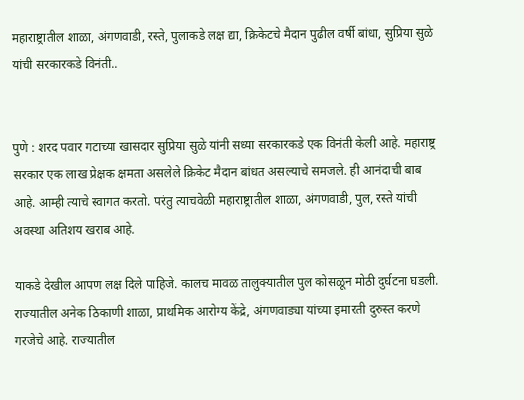महाराष्ट्रातील शाळा, अंगणवाडी, रस्ते, पुलाकडे लक्ष द्या, क्रिकेटचे मैदान पुढील वर्षी बांधा, सुप्रिया सुळे यांची सरकारकडे विनंती..


पुणे : शरद पवार गटाच्या खासदार सुप्रिया सुळे यांनी सध्या सरकारकडे एक विनंती केली आहे. महाराष्ट्र सरकार एक लाख प्रेक्षक क्षमता असलेले क्रिकेट मैदान बांधत असल्याचे समजले. ही आनंदाची बाब आहे. आम्ही त्याचे स्वागत करतो. परंतु त्याचवेळी महाराष्ट्रातील शाळा, अंगणवाडी, पुल, रस्ते यांची अवस्था अतिशय खराब आहे.

याकडे देखील आपण लक्ष दिले पाहिजे. कालच मावळ तालुक्यातील पुल कोसळून मोठी दुर्घटना घडली. राज्यातील अनेक ठिकाणी शाळा, प्राथमिक आरोग्य केंद्रे, अंगणवाड्या यांच्या इमारती दुरुस्त करणे गरजेचे आहे. राज्यातील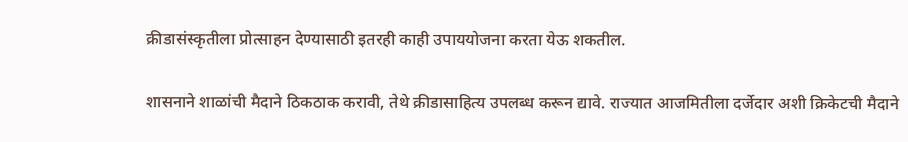क्रीडासंस्कृतीला प्रोत्साहन देण्यासाठी इतरही काही उपाययोजना करता येऊ शकतील.

शासनाने शाळांची मैदाने ठिकठाक करावी, तेथे क्रीडासाहित्य उपलब्ध करून द्यावे. राज्यात आजमितीला दर्जेदार अशी क्रिकेटची मैदाने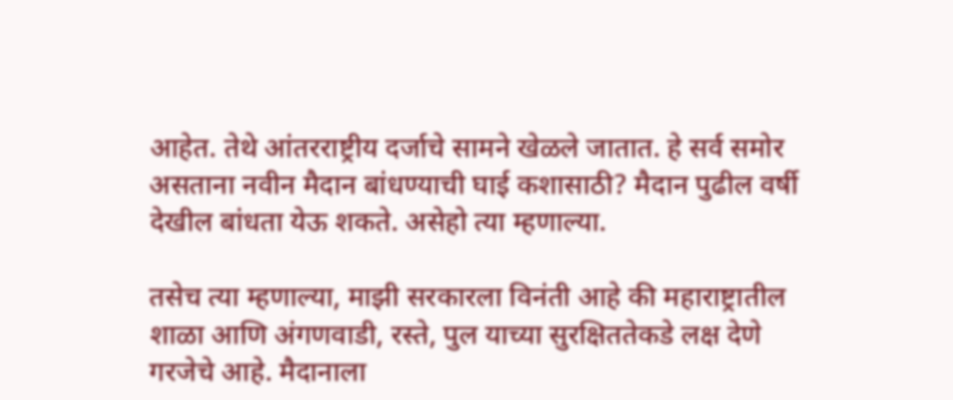आहेत. तेथे आंतरराष्ट्रीय दर्जाचे सामने खेळले जातात. हे सर्व समोर असताना नवीन मैदान बांधण्याची घाई कशासाठी? मैदान पुढील वर्षी देखील बांधता येऊ शकते. असेहो त्या म्हणाल्या.

तसेच त्या म्हणाल्या, माझी सरकारला विनंती आहे की महाराष्ट्रातील शाळा आणि अंगणवाडी, रस्ते, पुल याच्या सुरक्षिततेकडे लक्ष देणे गरजेचे आहे. मैदानाला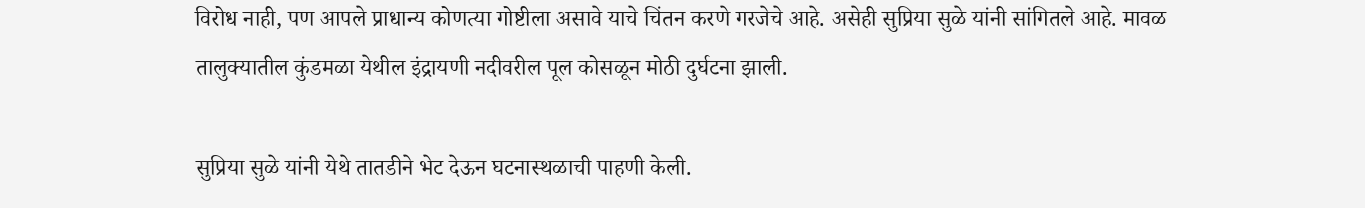विरोध नाही, पण आपले प्राधान्य कोणत्या गोष्टीला असावे याचे चिंतन करणे गरजेचे आहे. असेही सुप्रिया सुळे यांनी सांगितले आहे. मावळ तालुक्यातील कुंडमळा येथील इंद्रायणी नदीवरील पूल कोसळून मोठी दुर्घटना झाली.

सुप्रिया सुळे यांनी येथे तातडीने भेट देऊन घटनास्थळाची पाहणी केली.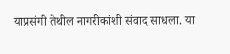याप्रसंगी तेथील नागरीकांशी संवाद साधला. या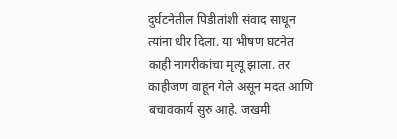दुर्घटनेतील पिडीतांशी संवाद साधून त्यांना धीर दिला. या भीषण घटनेत काही नागरीकांचा मृत्यू झाला. तर काहीजण वाहून गेले असून मदत आणि बचावकार्य सुरु आहे. जखमी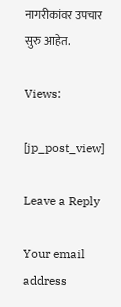नागरीकांवर उपचार सुरु आहेत.

Views:

[jp_post_view]

Leave a Reply

Your email address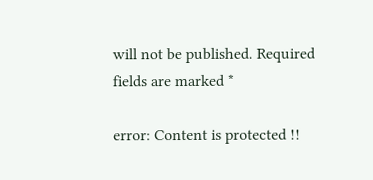will not be published. Required fields are marked *

error: Content is protected !!